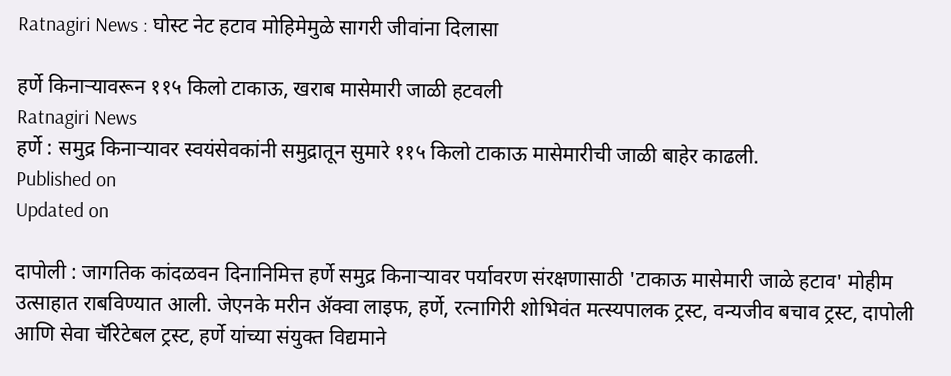Ratnagiri News : घोस्ट नेट हटाव मोहिमेमुळे सागरी जीवांना दिलासा

हर्णे किनाऱ्यावरून ११५ किलो टाकाऊ, खराब मासेमारी जाळी हटवली
Ratnagiri News
हर्णे : समुद्र किनाऱ्यावर स्वयंसेवकांनी समुद्रातून सुमारे ११५ किलो टाकाऊ मासेमारीची जाळी बाहेर काढली.
Published on
Updated on

दापोली : जागतिक कांदळवन दिनानिमित्त हर्णे समुद्र किनाऱ्यावर पर्यावरण संरक्षणासाठी 'टाकाऊ मासेमारी जाळे हटाव' मोहीम उत्साहात राबविण्यात आली. जेएनके मरीन ॲक्वा लाइफ, हर्णे, रत्नागिरी शोभिवंत मत्स्यपालक ट्रस्ट, वन्यजीव बचाव ट्रस्ट, दापोली आणि सेवा चॅरिटेबल ट्रस्ट, हर्णे यांच्या संयुक्त विद्यमाने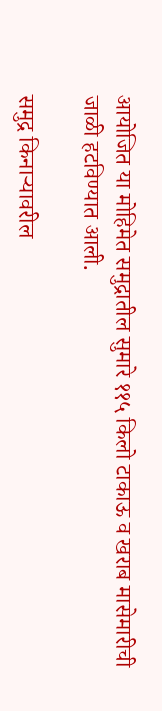आयोजित या मोहिमेत समुद्रातील सुमारे ११५ किलो टाकाऊ व खराब मासेमारीची जाळी हटविण्यात आली.

समुद्र किनाऱ्यावरील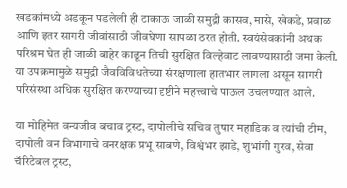खडकांमध्ये अडकून पडलेली ही टाकाऊ जाळी समुद्री कासव, मासे, खेकडे, प्रवाळ आणि इतर सागरी जीवांसाठी जीवघेणा सापळा ठरत होती. स्वयंसेवकांनी अथक परिश्रम घेत ही जाळी बाहेर काढून तिची सुरक्षित विल्हेवाट लावण्यासाठी जमा केली. या उपक्रमामुळे समुद्री जैवविविधतेच्या संरक्षणाला हातभार लागला असून सागरी परिसंस्था अधिक सुरक्षित करण्याच्या दृष्टीने महत्त्वाचे पाऊल उचलण्यात आले.

या मोहिमेत वन्यजीव बचाव ट्रस्ट, दापोलीचे सचिव तुषार महाडिक व त्यांची टीम, दापोली वन विभागाचे वनरक्षक प्रभू साबणे, विश्वंभर झाडे, शुभांगी गुरव, सेवा चॅरिटेबल ट्रस्ट,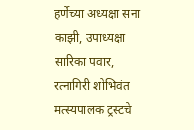हर्णेच्या अध्यक्षा सना काझी, उपाध्यक्षा सारिका पवार, रत्नागिरी शोभिवंत मत्स्यपालक ट्रस्टचे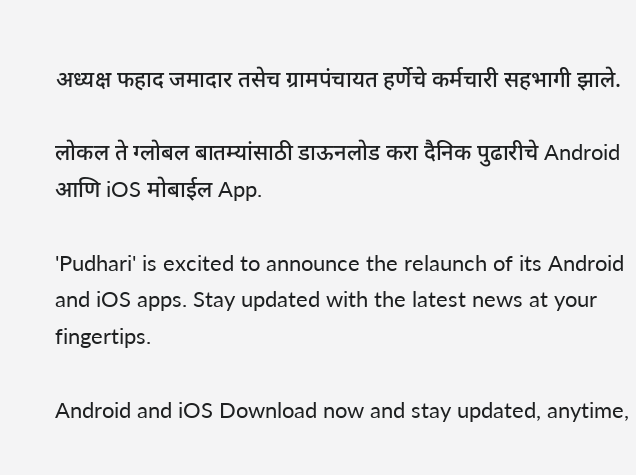अध्यक्ष फहाद जमादार तसेच ग्रामपंचायत हर्णेचे कर्मचारी सहभागी झाले.

लोकल ते ग्लोबल बातम्यांसाठी डाऊनलोड करा दैनिक पुढारीचे Android आणि iOS मोबाईल App.

'Pudhari' is excited to announce the relaunch of its Android and iOS apps. Stay updated with the latest news at your fingertips.

Android and iOS Download now and stay updated, anytime,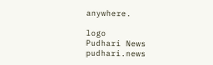anywhere.

logo
Pudhari News
pudhari.news